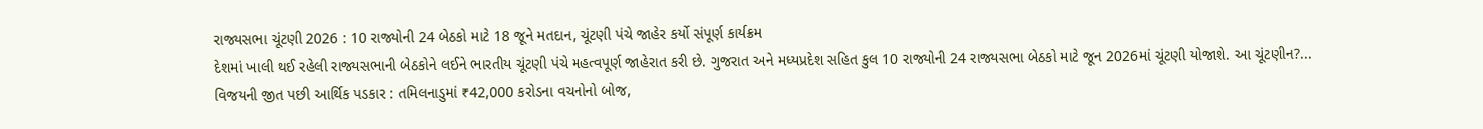રાજ્યસભા ચૂંટણી 2026 : 10 રાજ્યોની 24 બેઠકો માટે 18 જૂને મતદાન, ચૂંટણી પંચે જાહેર કર્યો સંપૂર્ણ કાર્યક્રમ
દેશમાં ખાલી થઈ રહેલી રાજ્યસભાની બેઠકોને લઈને ભારતીય ચૂંટણી પંચે મહત્વપૂર્ણ જાહેરાત કરી છે. ગુજરાત અને મધ્યપ્રદેશ સહિત કુલ 10 રાજ્યોની 24 રાજ્યસભા બેઠકો માટે જૂન 2026માં ચૂંટણી યોજાશે. આ ચૂંટણીન?...
વિજયની જીત પછી આર્થિક પડકાર : તમિલનાડુમાં ₹42,000 કરોડના વચનોનો બોજ,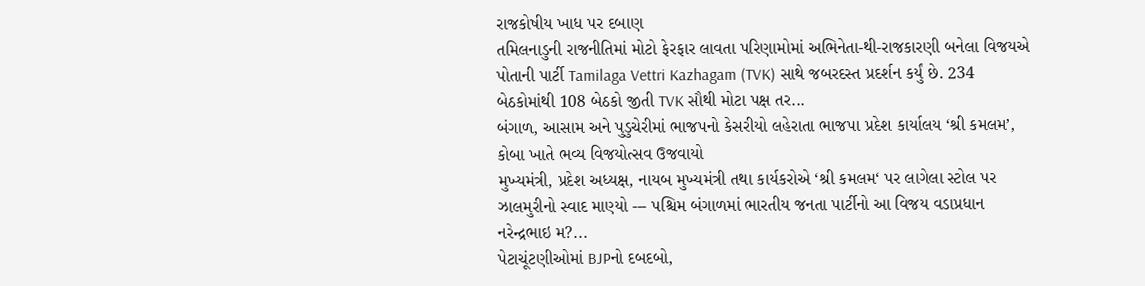રાજકોષીય ખાધ પર દબાણ
તમિલનાડુની રાજનીતિમાં મોટો ફેરફાર લાવતા પરિણામોમાં અભિનેતા-થી-રાજકારણી બનેલા વિજયએ પોતાની પાર્ટી Tamilaga Vettri Kazhagam (TVK) સાથે જબરદસ્ત પ્રદર્શન કર્યું છે. 234 બેઠકોમાંથી 108 બેઠકો જીતી TVK સૌથી મોટા પક્ષ તર...
બંગાળ, આસામ અને પુડુચેરીમાં ભાજપનો કેસરીયો લહેરાતા ભાજપા પ્રદેશ કાર્યાલય ‘શ્રી કમલમ’, કોબા ખાતે ભવ્ય વિજયોત્સવ ઉજવાયો
મુખ્યમંત્રી, પ્રદેશ અધ્યક્ષ, નાયબ મુખ્યમંત્રી તથા કાર્યકરોએ ‘શ્રી કમલમ‘ પર લાગેલા સ્ટોલ પર ઝાલમુરીનો સ્વાદ માણ્યો --- પશ્ચિમ બંગાળમાં ભારતીય જનતા પાર્ટીનો આ વિજય વડાપ્રધાન નરેન્દ્રભાઇ મ?...
પેટાચૂંટણીઓમાં BJPનો દબદબો,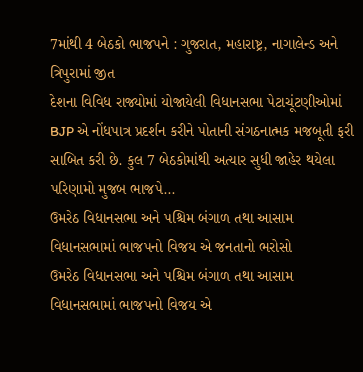7માંથી 4 બેઠકો ભાજપને : ગુજરાત, મહારાષ્ટ્ર, નાગાલેન્ડ અને ત્રિપુરામાં જીત
દેશના વિવિધ રાજ્યોમાં યોજાયેલી વિધાનસભા પેટાચૂંટણીઓમાં BJP એ નોંધપાત્ર પ્રદર્શન કરીને પોતાની સંગઠનાત્મક મજબૂતી ફરી સાબિત કરી છે. કુલ 7 બેઠકોમાંથી અત્યાર સુધી જાહેર થયેલા પરિણામો મુજબ ભાજપે...
ઉમરેઠ વિધાનસભા અને પશ્ચિમ બંગાળ તથા આસામ વિધાનસભામાં ભાજપનો વિજય એ જનતાનો ભરોસો
ઉમરેઠ વિધાનસભા અને પશ્ચિમ બંગાળ તથા આસામ વિધાનસભામાં ભાજપનો વિજય એ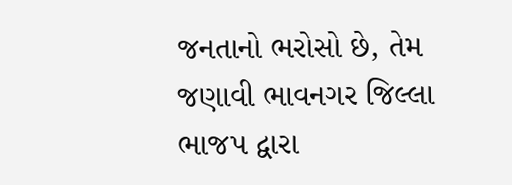જનતાનો ભરોસો છે, તેમ જણાવી ભાવનગર જિલ્લા ભાજપ દ્વારા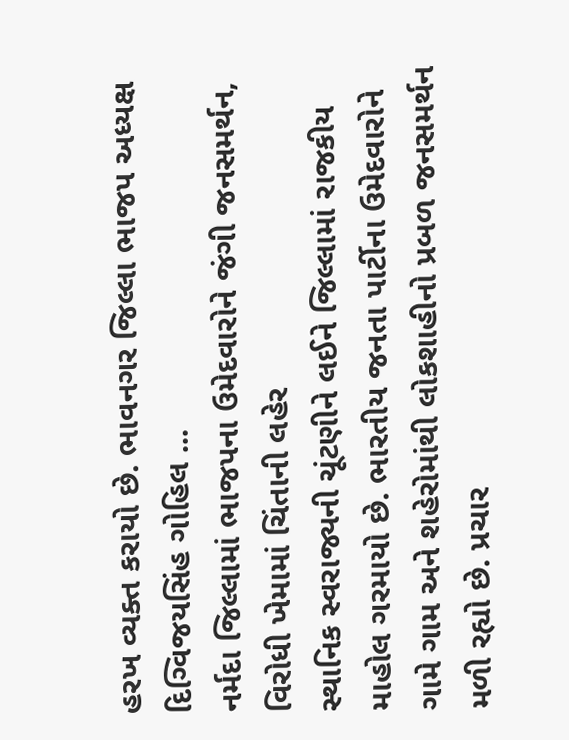હરખ વ્યક્ત કરાયો છે. ભાવનગર જિલ્લા ભાજપ અધ્યક્ષ દિગ્વિજયસિંહ ગોહિલ ...
નર્મદા જિલ્લામાં ભાજપના ઉમેદવારોને જંગી જનસમર્થન, વિરોધી ખેમામાં ચિંતાની લહેર
સ્થાનિક સ્વરાજ્યની ચૂંટણીને લઈને જિલ્લામાં રાજકીય માહોલ ગરમાયો છે. ભારતીય જનતા પાર્ટીના ઉમેદવારોને ગામે ગામ અને શહેરોમાંથી લોકશાહીનો પ્રબળ જનસમર્થન મળી રહ્યો છે. પ્રચાર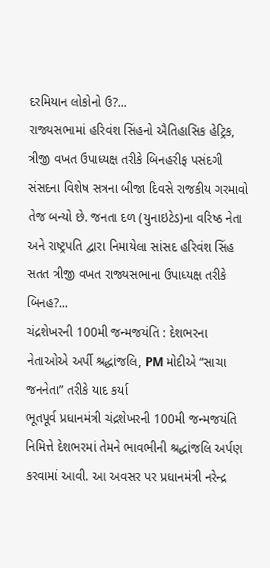દરમિયાન લોકોનો ઉ?...
રાજ્યસભામાં હરિવંશ સિંહનો ઐતિહાસિક હેટ્રિક, ત્રીજી વખત ઉપાધ્યક્ષ તરીકે બિનહરીફ પસંદગી
સંસદના વિશેષ સત્રના બીજા દિવસે રાજકીય ગરમાવો તેજ બન્યો છે. જનતા દળ (યુનાઇટેડ)ના વરિષ્ઠ નેતા અને રાષ્ટ્રપતિ દ્વારા નિમાયેલા સાંસદ હરિવંશ સિંહ સતત ત્રીજી વખત રાજ્યસભાના ઉપાધ્યક્ષ તરીકે બિનહ?...
ચંદ્રશેખરની 100મી જન્મજયંતિ : દેશભરના નેતાઓએ અર્પી શ્રદ્ધાંજલિ, PM મોદીએ “સાચા જનનેતા” તરીકે યાદ કર્યા
ભૂતપૂર્વ પ્રધાનમંત્રી ચંદ્રશેખરની 100મી જન્મજયંતિ નિમિત્તે દેશભરમાં તેમને ભાવભીની શ્રદ્ધાંજલિ અર્પણ કરવામાં આવી. આ અવસર પર પ્રધાનમંત્રી નરેન્દ્ર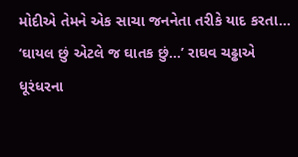મોદીએ તેમને એક સાચા જનનેતા તરીકે યાદ કરતા...
‘ઘાયલ છું એટલે જ ઘાતક છું…’ રાઘવ ચઢ્ઢાએ ધૂરંધરના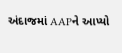અંદાજમાં AAPને આપ્યો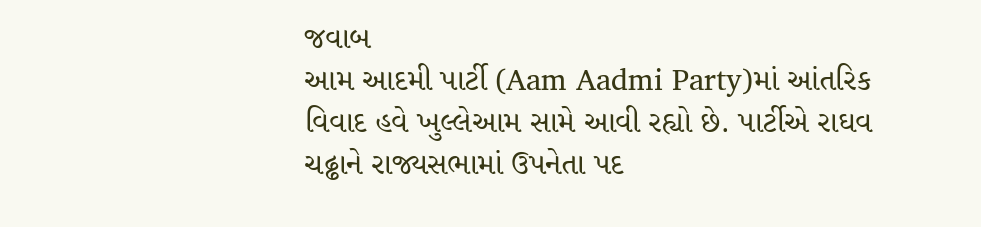જવાબ
આમ આદમી પાર્ટી (Aam Aadmi Party)માં આંતરિક વિવાદ હવે ખુલ્લેઆમ સામે આવી રહ્યો છે. પાર્ટીએ રાઘવ ચઢ્ઢાને રાજ્યસભામાં ઉપનેતા પદ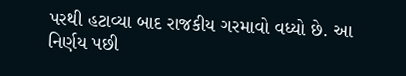પરથી હટાવ્યા બાદ રાજકીય ગરમાવો વધ્યો છે. આ નિર્ણય પછી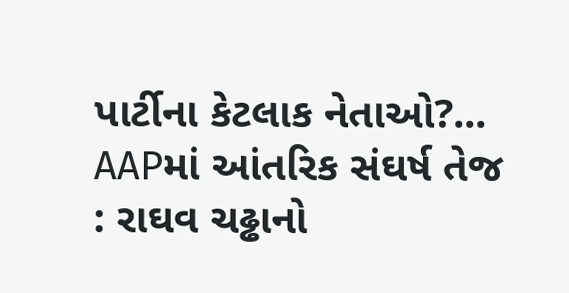પાર્ટીના કેટલાક નેતાઓ?...
AAPમાં આંતરિક સંઘર્ષ તેજ : રાઘવ ચઢ્ઢાનો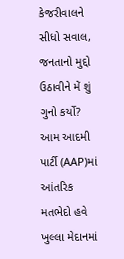કેજરીવાલને સીધો સવાલ, જનતાનો મુદ્દો ઉઠાવીને મેં શું ગુનો કર્યો?
આમ આદમી પાર્ટી (AAP)માં આંતરિક મતભેદો હવે ખુલ્લા મેદાનમાં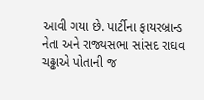આવી ગયા છે. પાર્ટીના ફાયરબ્રાન્ડ નેતા અને રાજ્યસભા સાંસદ રાઘવ ચઢ્ઢાએ પોતાની જ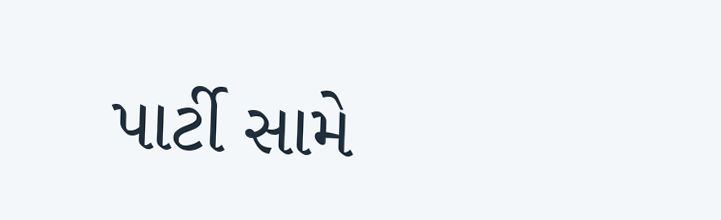પાર્ટી સામે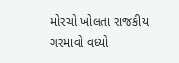મોરચો ખોલતા રાજકીય ગરમાવો વધ્યો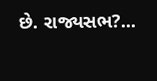છે. રાજ્યસભ?...